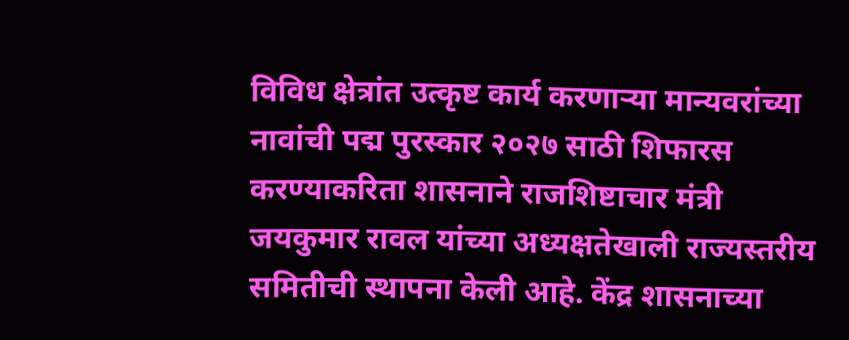विविध क्षेत्रांत उत्कृष्ट कार्य करणाऱ्या मान्यवरांच्या नावांची पद्म पुरस्कार २०२७ साठी शिफारस करण्याकरिता शासनाने राजशिष्टाचार मंत्री जयकुमार रावल यांच्या अध्यक्षतेखाली राज्यस्तरीय समितीची स्थापना केली आहे. केंद्र शासनाच्या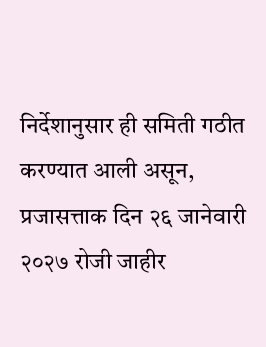निर्देशानुसार ही समिती गठीत करण्यात आली असून, प्रजासत्ताक दिन २६ जानेवारी २०२७ रोजी जाहीर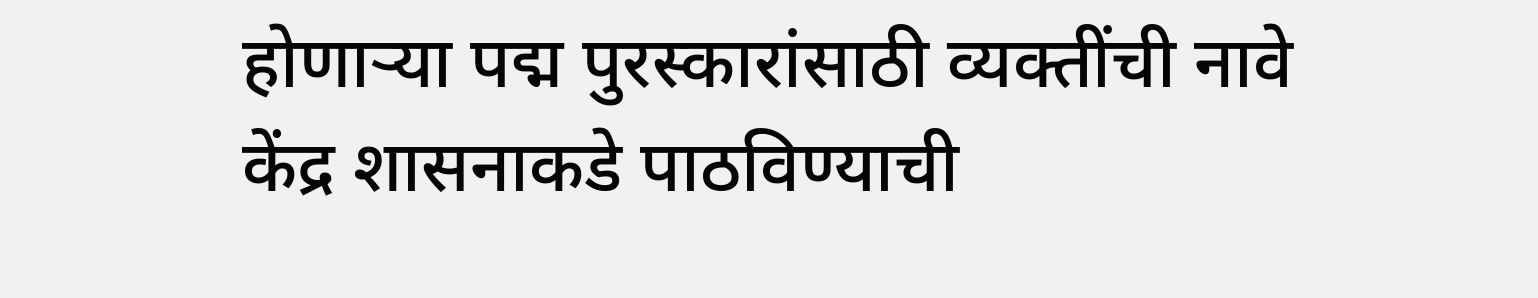होणाऱ्या पद्म पुरस्कारांसाठी व्यक्तींची नावे केंद्र शासनाकडे पाठविण्याची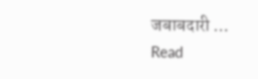जबाबदारी …
Read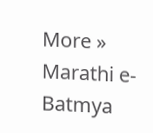More »
Marathi e-Batmya